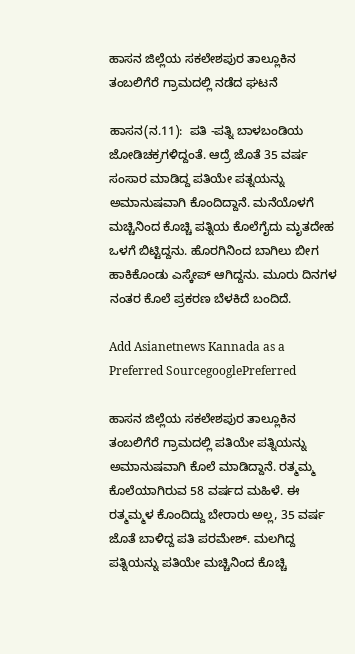ಹಾಸನ ಜಿಲ್ಲೆಯ ಸಕಲೇಶಪುರ ತಾಲ್ಲೂಕಿನ ತಂಬಲಿಗೆರೆ ಗ್ರಾಮದಲ್ಲಿ ನಡೆದ ಘಟನೆ

ಹಾಸನ(ನ.11):  ಪತಿ -ಪತ್ನಿ ಬಾಳಬಂಡಿಯ ಜೋಡಿಚಕ್ರಗಳಿದ್ದಂತೆ. ಆದ್ರೆ ಜೊತೆ 35 ವರ್ಷ ಸಂಸಾರ ಮಾಡಿದ್ದ ಪತಿಯೇ ಪತ್ನಯನ್ನು ಅಮಾನುಷವಾಗಿ ಕೊಂದಿದ್ದಾನೆ. ಮನೆಯೊಳಗೆ ಮಚ್ಚಿನಿಂದ ಕೊಚ್ಚಿ ಪತ್ನಿಯ ಕೊಲೆಗೈದು ಮೃತದೇಹ ಒಳಗೆ ಬಿಟ್ಟಿದ್ದನು. ಹೊರಗಿನಿಂದ ಬಾಗಿಲು ಬೀಗ ಹಾಕಿಕೊಂಡು ಎಸ್ಕೇಪ್ ಆಗಿದ್ದನು. ಮೂರು ದಿನಗಳ ನಂತರ ಕೊಲೆ ಪ್ರಕರಣ ಬೆಳಕಿದೆ ಬಂದಿದೆ.

Add Asianetnews Kannada as a Preferred SourcegooglePreferred

ಹಾಸನ ಜಿಲ್ಲೆಯ ಸಕಲೇಶಪುರ ತಾಲ್ಲೂಕಿನ ತಂಬಲಿಗೆರೆ ಗ್ರಾಮದಲ್ಲಿ ಪತಿಯೇ ಪತ್ನಿಯನ್ನು ಅಮಾನುಷವಾಗಿ ಕೊಲೆ ಮಾಡಿದ್ದಾನೆ. ರತ್ಮಮ್ಮ ಕೊಲೆಯಾಗಿರುವ 58 ವರ್ಷದ ಮಹಿಳೆ. ಈ ರತ್ಮಮ್ಮಳ ಕೊಂದಿದ್ದು ಬೇರಾರು ಅಲ್ಲ, 35 ವರ್ಷ ಜೊತೆ ಬಾಳಿದ್ದ ಪತಿ ಪರಮೇಶ್. ಮಲಗಿದ್ದ ಪತ್ನಿಯನ್ನು ಪತಿಯೇ ಮಚ್ಚಿನಿಂದ ಕೊಚ್ಚಿ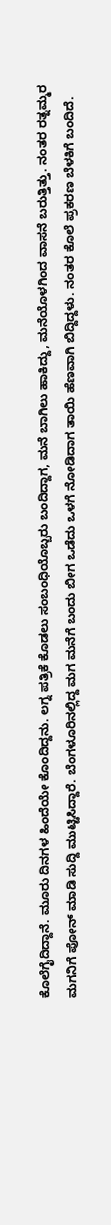ಕೊಲೆಗೈದಿದ್ದಾನೆ. ಮೂರು ದಿನಗಳ ಹಿಂದೆಯೇ ಕೊಂದಿದ್ದನು. ಲಗ್ನ ಪತ್ರಿಕೆ ಕೊಡಲು ಸಂಬಂಧಿಯೊಬ್ಬರು ಬಂದಿದ್ದಾಗ, ಮನೆ ಬಾಗಿಲು ಹಾಕಿದ್ದು, ಮನೆಯೊಳಗಿಂದ ವಾಸನೆ ಬರುತ್ತಿತ್ತು. ನಂತರ ರತ್ನಮ್ಮರ ಮಗನಿಗೆ ಪೋನ್ ಮಾಡಿ ಸುದ್ದಿ ಮುಟ್ಟಿಸಿದ್ದಾರೆ. ಬೆಂಗಳೂರಿನಲ್ಲಿದ್ದ ಮಗ ಮನೆಗೆ ಬಂದು ಬೀಗ ಒಡೆದು ಒಳಗೆ ನೋಡಿದಾಗ ತಾಯಿ ಹೆಣವಾಗಿ ಬಿದ್ದಿದ್ದಳು. ನಂತರ ಕೊಲೆ ಪ್ರಕರಣ ಬೆಳಕಿಗೆ ಬಂದಿದೆ.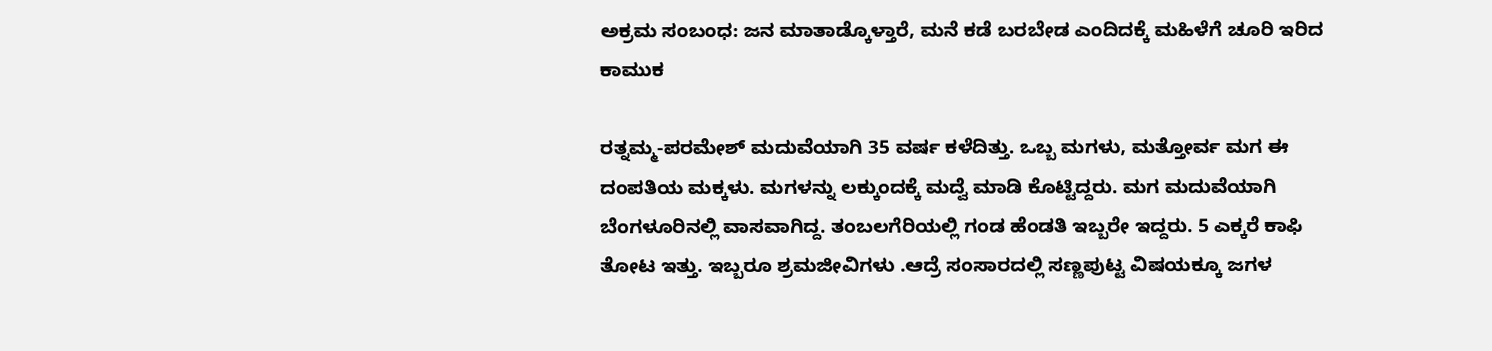ಅಕ್ರಮ ಸಂಬಂಧ: ಜನ ಮಾತಾಡ್ಕೊಳ್ತಾರೆ, ಮನೆ ಕಡೆ ಬರಬೇಡ ಎಂದಿದಕ್ಕೆ ಮಹಿಳೆಗೆ ಚೂರಿ ಇರಿದ ಕಾಮುಕ

ರತ್ನಮ್ಮ-ಪರಮೇಶ್ ಮದುವೆಯಾಗಿ 35 ವರ್ಷ ಕಳೆದಿತ್ತು. ಒಬ್ಬ ಮಗಳು, ಮತ್ತೋರ್ವ ಮಗ ಈ ದಂಪತಿಯ ಮಕ್ಕಳು. ಮಗಳನ್ನು ಲಕ್ಕುಂದಕ್ಕೆ ಮದ್ವೆ ಮಾಡಿ ಕೊಟ್ಟಿದ್ದರು. ಮಗ ಮದುವೆಯಾಗಿ ಬೆಂಗಳೂರಿನಲ್ಲಿ ವಾಸವಾಗಿದ್ದ. ತಂಬಲಗೆರಿಯಲ್ಲಿ ಗಂಡ ಹೆಂಡತಿ ಇಬ್ಬರೇ ಇದ್ದರು. 5 ಎಕ್ಕರೆ ಕಾಫಿ ತೋಟ ಇತ್ತು. ಇಬ್ಬರೂ ಶ್ರಮಜೀವಿಗಳು .ಆದ್ರೆ ಸಂಸಾರದಲ್ಲಿ ಸಣ್ಣಪುಟ್ಟ ವಿಷಯಕ್ಕೂ ಜಗಳ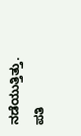ನಡೆಯುತ್ತಿತ್ತು. ಪತಿ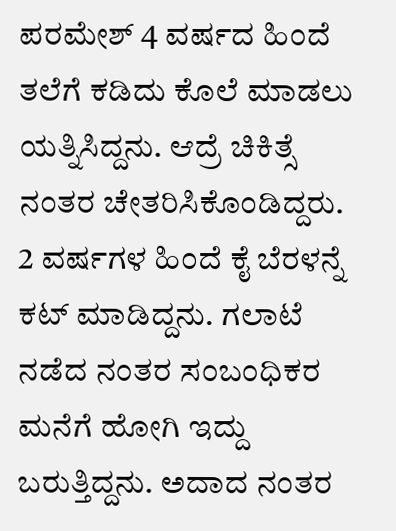ಪರಮೇಶ್ 4 ವರ್ಷದ ಹಿಂದೆ ತಲೆಗೆ ಕಡಿದು ಕೊಲೆ ಮಾಡಲು ಯತ್ನಿಸಿದ್ದನು. ಆದ್ರೆ ಚಿಕಿತ್ಸೆ ನಂತರ ಚೇತರಿಸಿಕೊಂಡಿದ್ದರು. 2 ವರ್ಷಗಳ ಹಿಂದೆ ಕೈ ಬೆರಳನ್ನೆ ಕಟ್ ಮಾಡಿದ್ದನು. ಗಲಾಟೆ ನಡೆದ ನಂತರ ಸಂಬಂಧಿಕರ ಮನೆಗೆ ಹೋಗಿ ಇದ್ದು ಬರುತ್ತಿದ್ದನು. ಅದಾದ ನಂತರ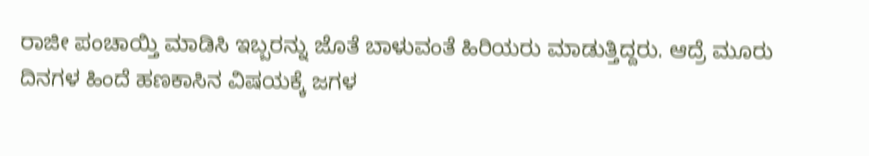ರಾಜೀ ಪಂಚಾಯ್ತಿ ಮಾಡಿಸಿ ಇಬ್ಬರನ್ನು ಜೊತೆ ಬಾಳುವಂತೆ ಹಿರಿಯರು ಮಾಡುತ್ತಿದ್ದರು. ಆದ್ರೆ ಮೂರು ದಿನಗಳ ಹಿಂದೆ ಹಣಕಾಸಿನ ವಿಷಯಕ್ಕೆ ಜಗಳ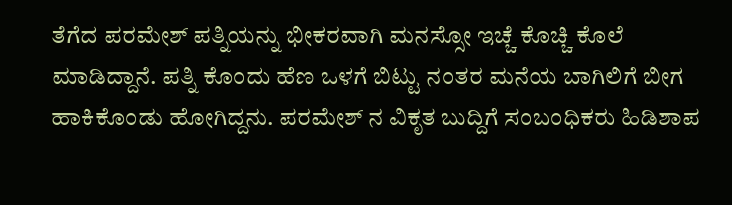ತೆಗೆದ ಪರಮೇಶ್ ಪತ್ನಿಯನ್ನು ಭೀಕರವಾಗಿ ಮನಸ್ಸೋ ಇಚ್ಚೆ ಕೊಚ್ಚಿ ಕೊಲೆ ಮಾಡಿದ್ದಾನೆ. ಪತ್ನಿ ಕೊಂದು ಹೆಣ ಒಳಗೆ ಬಿಟ್ಟು ನಂತರ ಮನೆಯ ಬಾಗಿಲಿಗೆ ಬೀಗ ಹಾಕಿಕೊಂಡು ಹೋಗಿದ್ದನು. ಪರಮೇಶ್ ನ ವಿಕೃತ ಬುದ್ದಿಗೆ ಸಂಬಂಧಿಕರು ಹಿಡಿಶಾಪ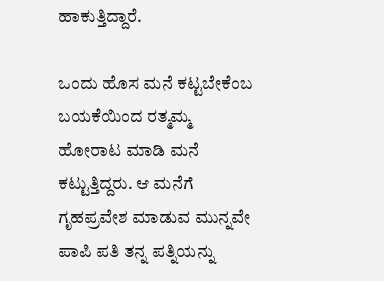ಹಾಕುತ್ತಿದ್ದಾರೆ.

ಒಂದು ಹೊಸ ಮನೆ ಕಟ್ಟಬೇಕೆಂಬ ಬಯಕೆಯಿಂದ ರತ್ಮಮ್ಮ ಹೋರಾಟ ಮಾಡಿ ಮನೆ ಕಟ್ಟುತ್ತಿದ್ದರು. ಆ ಮನೆಗೆ ಗೃಹಪ್ರವೇಶ ಮಾಡುವ ಮುನ್ನವೇ ಪಾಪಿ ಪತಿ ತನ್ನ ಪತ್ನಿಯನ್ನು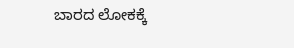ಬಾರದ ಲೋಕಕ್ಕೆ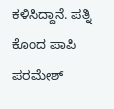ಕಳಿಸಿದ್ದಾನೆ. ಪತ್ನಿ ಕೊಂದ ಪಾಪಿ ಪರಮೇಶ್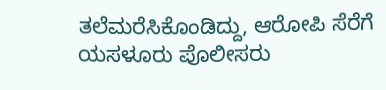ತಲೆಮರೆಸಿಕೊಂಡಿದ್ದು, ಆರೋಪಿ ಸೆರೆಗೆ ಯಸಳೂರು ಪೊಲೀಸರು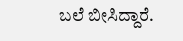ಬಲೆ ಬೀಸಿದ್ದಾರೆ.